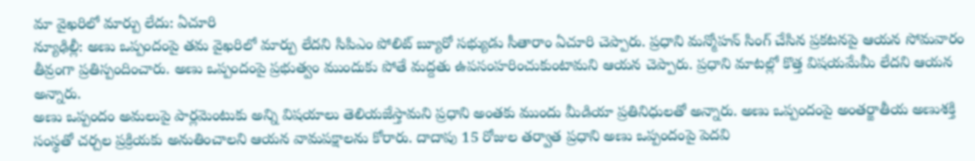మా వైఖరిలో మార్పు లేదు: ఏచూరి
న్యూఢిల్లీ: అణు ఒప్పందంపై తమ వైఖరిలో మార్పు లేదని సిపిఎం పోలిట్ బ్యూరో సభ్యుడు సీతారాం ఏచూరి చెప్పారు. ప్రధాని మన్మోహన్ సింగ్ చేసిన ప్రకటనపై ఆయన సోమవారం తీవ్రంగా ప్రతిస్పందించారు. అణు ఒప్పందంపై ప్రభుత్వం ముందుకు పోతే మద్దతు ఉపసంహరించుకుంటామని ఆయన చెప్పారు. ప్రధాని మాటల్లో కొత్త విషయమేమీ లేదని ఆయన అన్నారు.
అణు ఒప్పందం అమలుపై పార్లమెంటుకు అన్ని విషయాలు తెలియజేస్తామని ప్రధాని అంతకు ముందు మీడియా ప్రతినిధులతో అన్నారు. అణు ఒప్పందంపై అంతర్జాతీయ అణుశక్తి సంస్థతో చర్చల ప్రక్రియకు అనుతించాలని ఆయన వామపక్షాలను కోరారు. దాదాపు 15 రోజుల తర్వాత ప్రధాని అణు ఒప్పందంపై పెదవి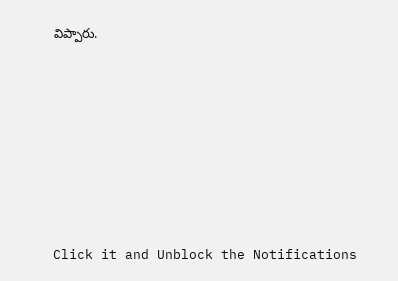విప్పారు.












Click it and Unblock the Notifications